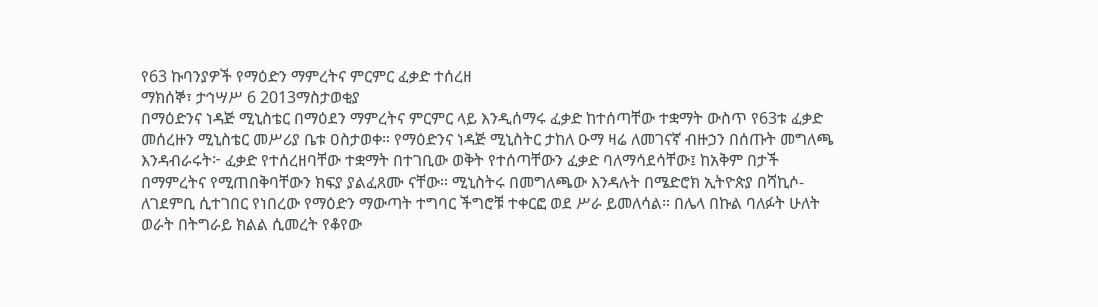የ63 ኩባንያዎች የማዕድን ማምረትና ምርምር ፈቃድ ተሰረዘ
ማክሰኞ፣ ታኅሣሥ 6 2013ማስታወቂያ
በማዕድንና ነዳጅ ሚኒስቴር በማዕደን ማምረትና ምርምር ላይ እንዲሰማሩ ፈቃድ ከተሰጣቸው ተቋማት ውስጥ የ63ቱ ፈቃድ መሰረዙን ሚኒስቴር መሥሪያ ቤቱ ዐስታወቀ። የማዕድንና ነዳጅ ሚኒስትር ታከለ ዑማ ዛሬ ለመገናኛ ብዙኃን በሰጡት መግለጫ እንዳብራሩት፦ ፈቃድ የተሰረዘባቸው ተቋማት በተገቢው ወቅት የተሰጣቸውን ፈቃድ ባለማሳደሳቸው፤ ከአቅም በታች በማምረትና የሚጠበቅባቸውን ክፍያ ያልፈጸሙ ናቸው። ሚኒስትሩ በመግለጫው እንዳሉት በሜድሮክ ኢትዮጵያ በሻኪሶ-ለገደምቢ ሲተገበር የነበረው የማዕድን ማውጣት ተግባር ችግሮቹ ተቀርፎ ወደ ሥራ ይመለሳል። በሌላ በኩል ባለፉት ሁለት ወራት በትግራይ ክልል ሲመረት የቆየው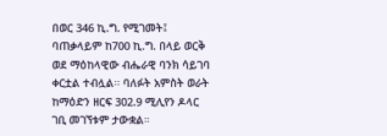በወር 346 ኪ.ግ. የሚገመት፤ ባጠቃላይም ከ700 ኪ.ግ. በላይ ወርቅ ወደ ማዕከላዊው ብሔራዊ ባንክ ሳይገባ ቀርቷል ተብሏል፡፡ ባለፉት አምስት ወራት ከማዕድን ዘርፍ 302.9 ሚሊየን ዶላር ገቢ መገኘቱም ታውቋል።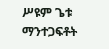ሥዩም ጌቱ
ማንተጋፍቶት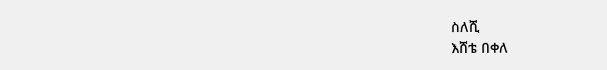ስለሺ
እሸቴ በቀለ